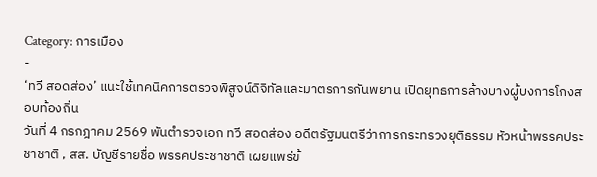Category: การเมือง
-
‘ทวี สอดส่อง’ แนะใช้เทคนิคการตรวจพิสูจน์ดิจิทัลและมาตรการกันพยาน เปิดยุทธการล้างบางผู้บงการโกงสอบท้องถิ่น
วันที่ 4 กรกฎาคม 2569 พันตำรวจเอก ทวี สอดส่อง อดีตรัฐมนตรีว่าการกระทรวงยุติธรรม หัวหน้าพรรคประชาชาติ , สส. บัญชีรายชื่อ พรรคประชาชาติ เผยแพร่ข้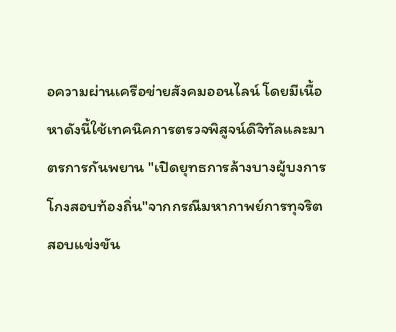อความผ่านเครือข่ายสังคมออนไลน์ โดยมีเนื้อหาดังนี้ใช้เทคนิคการตรวจพิสูจน์ดิจิทัลและมาตรการกันพยาน "เปิดยุทธการล้างบางผู้บงการโกงสอบท้องถิ่น"จากกรณีมหากาพย์การทุจริตสอบแข่งขัน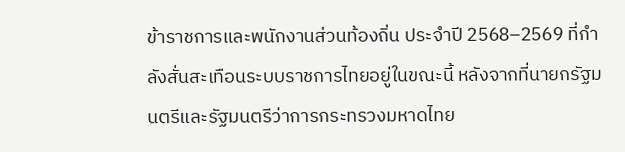ข้าราชการและพนักงานส่วนท้องถิ่น ประจำปี 2568–2569 ที่กำลังสั่นสะเทือนระบบราชการไทยอยู่ในขณะนี้ หลังจากที่นายกรัฐมนตรีและรัฐมนตรีว่าการกระทรวงมหาดไทย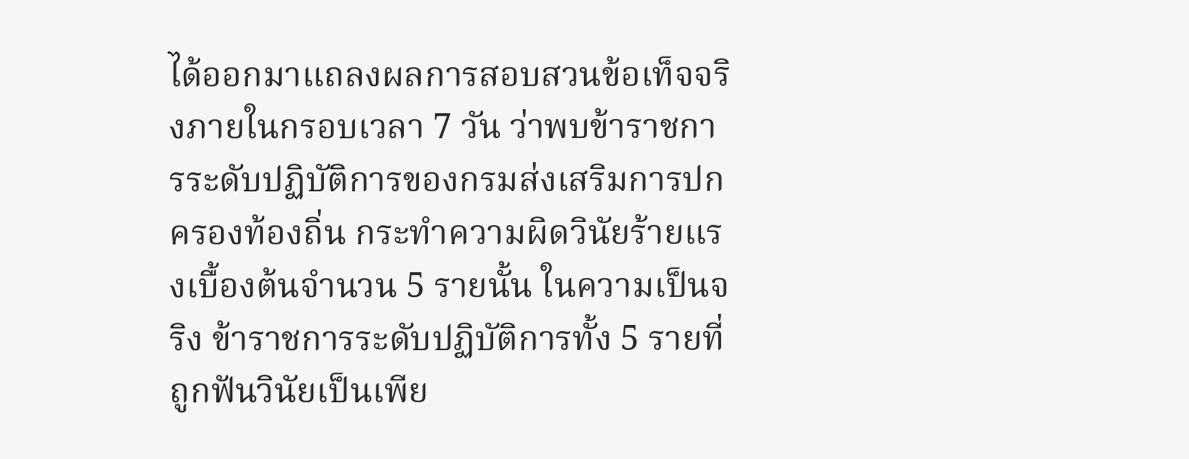ได้ออกมาแถลงผลการสอบสวนข้อเท็จจริงภายในกรอบเวลา 7 วัน ว่าพบข้าราชการระดับปฏิบัติการของกรมส่งเสริมการปกครองท้องถิ่น กระทำความผิดวินัยร้ายแรงเบื้องต้นจำนวน 5 รายนั้น ในความเป็นจริง ข้าราชการระดับปฏิบัติการทั้ง 5 รายที่ถูกฟันวินัยเป็นเพีย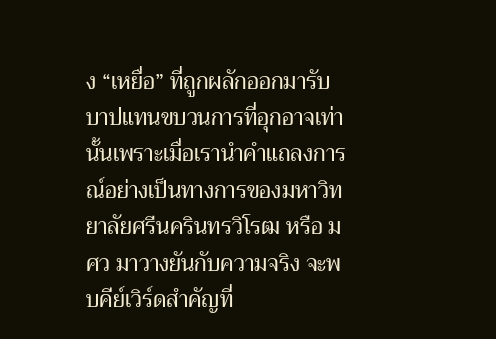ง “เหยื่อ” ที่ถูกผลักออกมารับบาปแทนขบวนการที่อุกอาจเท่านั้นเพราะเมื่อเรานำคำแถลงการณ์อย่างเป็นทางการของมหาวิทยาลัยศรีนครินทรวิโรฒ หรือ มศว มาวางยันกับความจริง จะพบคีย์เวิร์ดสำคัญที่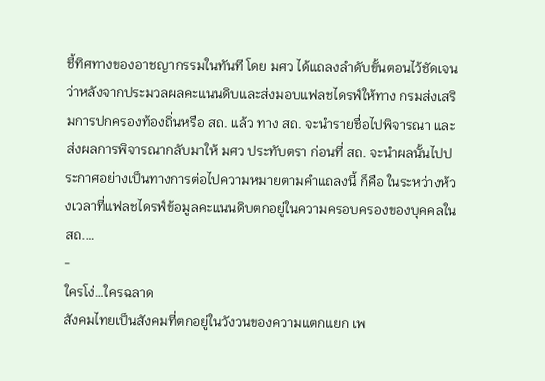ชี้ทิศทางของอาชญากรรมในทันที โดย มศว ได้แถลงลำดับขั้นตอนไว้ชัดเจน ว่าหลังจากประมวลผลคะแนนดิบและส่งมอบแฟลชไดรฟ์ให้ทาง กรมส่งเสริมการปกครองท้องถิ่นหรือ สถ. แล้ว ทาง สถ. จะนำรายชื่อไปพิจารณา และส่งผลการพิจารณากลับมาให้ มศว ประทับตรา ก่อนที่ สถ. จะนำผลนั้นไปประกาศอย่างเป็นทางการต่อไปความหมายตามคำแถลงนี้ ก็คือ ในระหว่างห้วงเวลาที่แฟลชไดรฟ์ข้อมูลคะแนนดิบตกอยู่ในความครอบครองของบุคคลใน สถ.…
-
ใครโง่…ใครฉลาด
สังคมไทยเป็นสังคมที่ตกอยู่ในวังวนของความแตกแยก เพ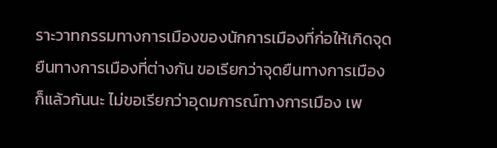ราะวาทกรรมทางการเมืองของนักการเมืองที่ก่อให้เกิดจุดยืนทางการเมืองที่ต่างกัน ขอเรียกว่าจุดยืนทางการเมืองก็แล้วกันนะ ไม่ขอเรียกว่าอุดมการณ์ทางการเมือง เพ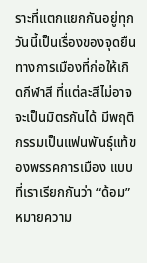ราะที่แตกแยกกันอยู่ทุกวันนี้เป็นเรื่องของจุดยืนทางการเมืองที่ก่อให้เกิดกีฬาสี ที่แต่ละสีไม่อาจจะเป็นมิตรกันได้ มีพฤติกรรมเป็นแฟนพันธุ์แท้ของพรรคการเมือง แบบที่เราเรียกกันว่า “ด้อม” หมายความ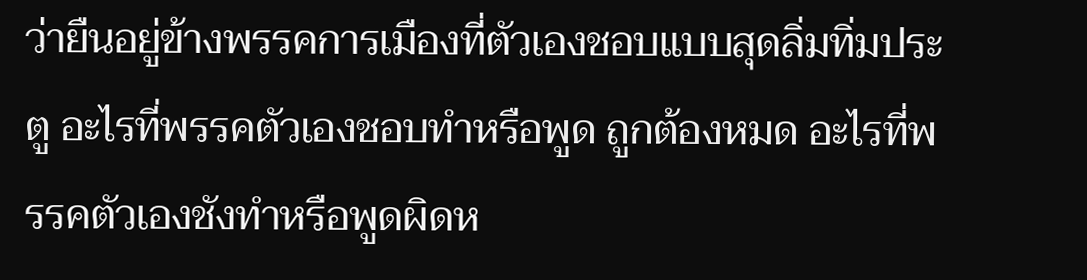ว่ายืนอยู่ข้างพรรคการเมืองที่ตัวเองชอบแบบสุดลิ่มทิ่มประตู อะไรที่พรรคตัวเองชอบทำหรือพูด ถูกต้องหมด อะไรที่พรรคตัวเองชังทำหรือพูดผิดห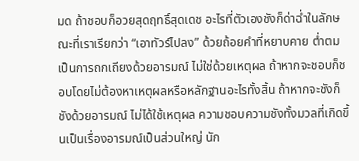มด ถ้าชอบก็อวยสุดฤทธิ์สุดเดช อะไรที่ตัวเองชังก็ด่าฉ่ำในลักษณะที่เราเรียกว่า “เอาทัวร์ไปลง” ด้วยถ้อยคำที่หยาบคาย ต่ำตม เป็นการถกเถียงด้วยอารมณ์ ไม่ใช่ด้วยเหตุผล ถ้าหากจะชอบก็ชอบโดยไม่ต้องหาเหตุผลหรือหลักฐานอะไรทั้งสิ้น ถ้าหากจะชังก็ชังด้วยอารมณ์ ไม่ได้ใช้เหตุผล ความชอบความชังทั้งมวลที่เกิดขึ้นเป็นเรื่องอารมณ์เป็นส่วนใหญ่ นัก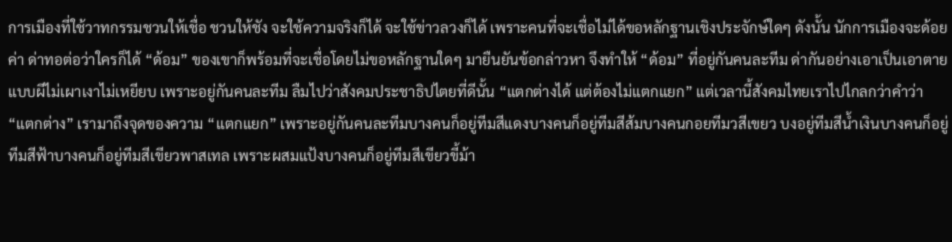การเมืองที่ใช้วาทกรรมชวนให้เชื่อ ชวนให้ชัง จะใช้ความจริงก็ได้ จะใช้ข่าวลวงก็ได้ เพราะคนที่จะเชื่อไม่ได้ขอหลักฐานเชิงประจักษ์ใดๆ ดังนั้น นักการเมืองจะด้อยค่า ด่าทอต่อว่าใครก็ได้ “ด้อม” ของเขาก็พร้อมที่จะเชื่อโดยไม่ขอหลักฐานใดๆ มายืนยันข้อกล่าวหา จึงทำให้ “ด้อม” ที่อยู่กันคนละทีม ด่ากันอย่างเอาเป็นเอาตายแบบผีไม่เผาเงาไม่เหยียบ เพราะอยู่กันคนละทีม ลืมไปว่าสังคมประชาธิปไตยที่ดีนั้น “แตกต่างได้ แต่ต้องไม่แตกแยก” แต่เวลานี้สังคมไทยเราไปไกลกว่าคำว่า “แตกต่าง” เรามาถึงจุดของความ “แตกแยก” เพราะอยู่กันคนละทีมบางคนก็อยู่ทีมสีแดงบางคนก็อยู่ทีมสีส้มบางคนกอยทีมวสีเขยว บงอยู่ทีมสีน้ำเงินบางคนก็อยู่ทีมสีฟ้าบางคนก็อยู่ทีมสีเขียวพาสเทล เพราะผสมแป้งบางคนก็อยู่ทีมสีเขียวขี้ม้า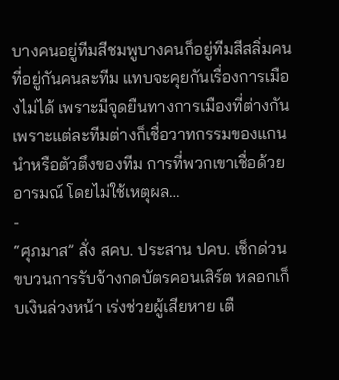บางคนอยู่ทีมสีชมพูบางคนก็อยู่ทีมสีสลิ่มคนที่อยู่กันคนละทีม แทบจะคุยกันเรื่องการเมืองไม่ได้ เพราะมีจุดยืนทางการเมืองที่ต่างกัน เพราะแต่ละทีมต่างก็เชื่อวาทกรรมของแกนนำหรือตัวตึงของทีม การที่พวกเขาเชื่อด้วยอารมณ์ โดยไม่ใช้เหตุผล…
-
“ศุภมาส” สั่ง สคบ. ประสาน ปคบ. เช็กด่วน ขบวนการรับจ้างกดบัตรคอนเสิร์ต หลอกเก็บเงินล่วงหน้า เร่งช่วยผู้เสียหาย เตื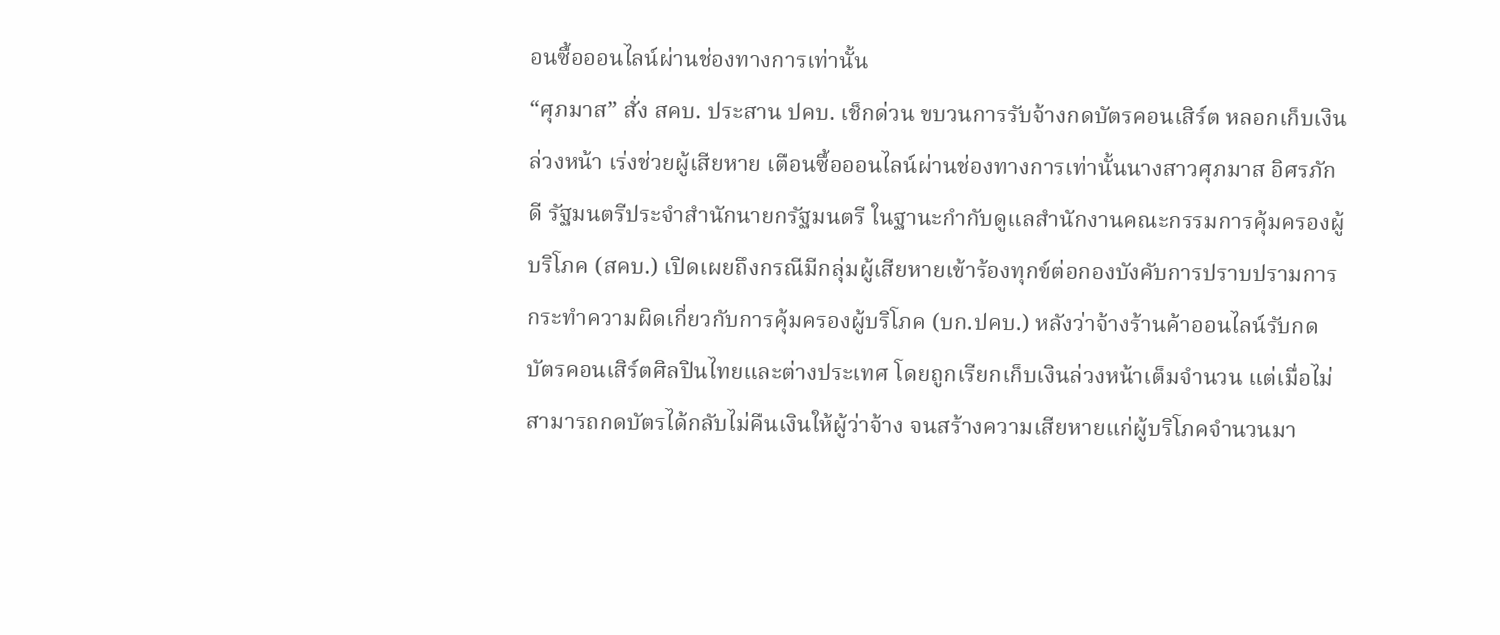อนซื้อออนไลน์ผ่านช่องทางการเท่านั้น
“ศุภมาส” สั่ง สคบ. ประสาน ปคบ. เช็กด่วน ขบวนการรับจ้างกดบัตรคอนเสิร์ต หลอกเก็บเงินล่วงหน้า เร่งช่วยผู้เสียหาย เตือนซื้อออนไลน์ผ่านช่องทางการเท่านั้นนางสาวศุภมาส อิศรภักดี รัฐมนตรีประจำสำนักนายกรัฐมนตรี ในฐานะกำกับดูแลสำนักงานคณะกรรมการคุ้มครองผู้บริโภค (สคบ.) เปิดเผยถึงกรณีมีกลุ่มผู้เสียหายเข้าร้องทุกข์ต่อกองบังคับการปราบปรามการกระทำความผิดเกี่ยวกับการคุ้มครองผู้บริโภค (บก.ปคบ.) หลังว่าจ้างร้านค้าออนไลน์รับกดบัตรคอนเสิร์ตศิลปินไทยและต่างประเทศ โดยถูกเรียกเก็บเงินล่วงหน้าเต็มจำนวน แต่เมื่อไม่สามารถกดบัตรได้กลับไม่คืนเงินให้ผู้ว่าจ้าง จนสร้างความเสียหายแก่ผู้บริโภคจำนวนมา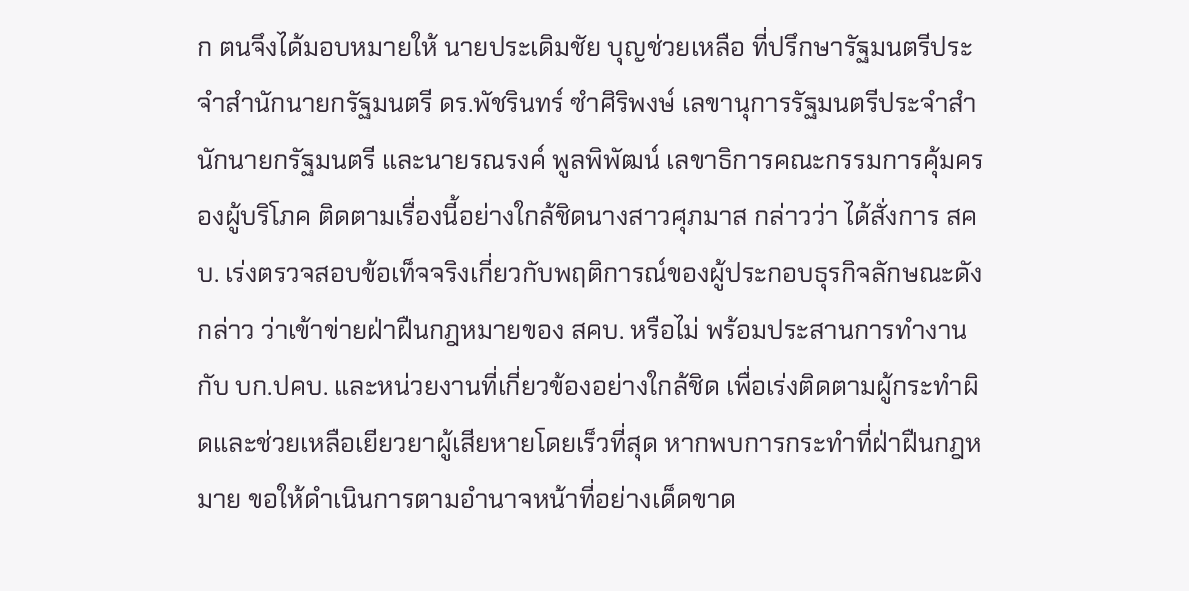ก ตนจึงได้มอบหมายให้ นายประเดิมชัย บุญช่วยเหลือ ที่ปรึกษารัฐมนตรีประจำสำนักนายกรัฐมนตรี ดร.พัชรินทร์ ซำศิริพงษ์ เลขานุการรัฐมนตรีประจำสำนักนายกรัฐมนตรี และนายรณรงค์ พูลพิพัฒน์ เลขาธิการคณะกรรมการคุ้มครองผู้บริโภค ติดตามเรื่องนี้อย่างใกล้ชิดนางสาวศุภมาส กล่าวว่า ได้สั่งการ สคบ. เร่งตรวจสอบข้อเท็จจริงเกี่ยวกับพฤติการณ์ของผู้ประกอบธุรกิจลักษณะดังกล่าว ว่าเข้าข่ายฝ่าฝืนกฎหมายของ สคบ. หรือไม่ พร้อมประสานการทำงานกับ บก.ปคบ. และหน่วยงานที่เกี่ยวข้องอย่างใกล้ชิด เพื่อเร่งติดตามผู้กระทำผิดและช่วยเหลือเยียวยาผู้เสียหายโดยเร็วที่สุด หากพบการกระทำที่ฝ่าฝืนกฎหมาย ขอให้ดำเนินการตามอำนาจหน้าที่อย่างเด็ดขาด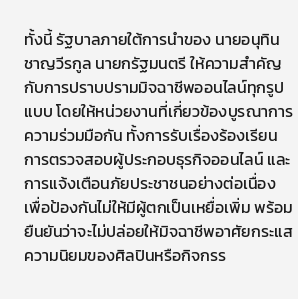ทั้งนี้ รัฐบาลภายใต้การนำของ นายอนุทิน ชาญวีรกูล นายกรัฐมนตรี ให้ความสำคัญกับการปราบปรามมิจฉาชีพออนไลน์ทุกรูปแบบ โดยให้หน่วยงานที่เกี่ยวข้องบูรณาการความร่วมมือกัน ทั้งการรับเรื่องร้องเรียน การตรวจสอบผู้ประกอบธุรกิจออนไลน์ และการแจ้งเตือนภัยประชาชนอย่างต่อเนื่อง เพื่อป้องกันไม่ให้มีผู้ตกเป็นเหยื่อเพิ่ม พร้อมยืนยันว่าจะไม่ปล่อยให้มิจฉาชีพอาศัยกระแสความนิยมของศิลปินหรือกิจกรร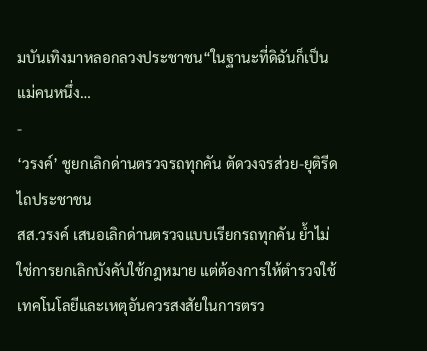มบันเทิงมาหลอกลวงประชาชน“ในฐานะที่ดิฉันก็เป็นแม่คนหนึ่ง…
-
‘วรงค์’ ชูยกเลิกด่านตรวจรถทุกคัน ตัดวงจรส่วย-ยุติรีดไถประชาชน
สส.วรงค์ เสนอเลิกด่านตรวจแบบเรียกรถทุกคัน ย้ำไม่ใช่การยกเลิกบังคับใช้กฎหมาย แต่ต้องการให้ตำรวจใช้เทคโนโลยีและเหตุอันควรสงสัยในการตรว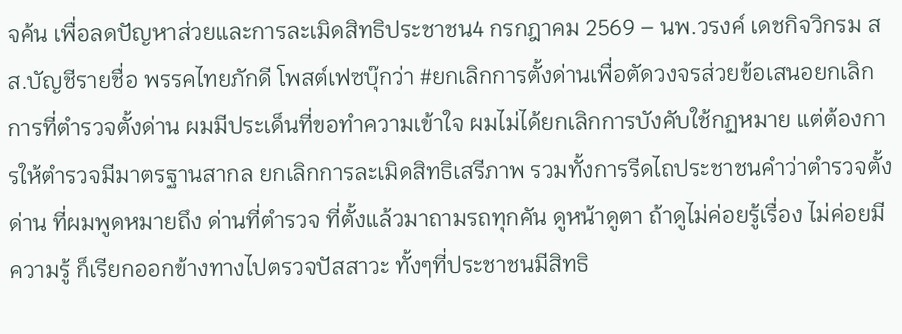จค้น เพื่อลดปัญหาส่วยและการละเมิดสิทธิประชาชน4 กรกฎาคม 2569 – นพ.วรงค์ เดชกิจวิกรม สส.บัญชีรายชื่อ พรรคไทยภักดี โพสต์เฟซบุ๊กว่า #ยกเลิกการตั้งด่านเพื่อตัดวงจรส่วยข้อเสนอยกเลิกการที่ตำรวจตั้งด่าน ผมมีประเด็นที่ขอทำความเข้าใจ ผมไม่ได้ยกเลิกการบังคับใช้กฏหมาย แต่ต้องการให้ตำรวจมีมาตรฐานสากล ยกเลิกการละเมิดสิทธิเสรีภาพ รวมทั้งการรีดไถประชาชนคำว่าตำรวจตั้งด่าน ที่ผมพูดหมายถึง ด่านที่ตำรวจ ที่ตั้งแล้วมาถามรถทุกคัน ดูหน้าดูตา ถ้าดูไม่ค่อยรู้เรื่อง ไม่ค่อยมีความรู้ ก็เรียกออกข้างทางไปตรวจปัสสาวะ ทั้งๆที่ประชาชนมีสิทธิ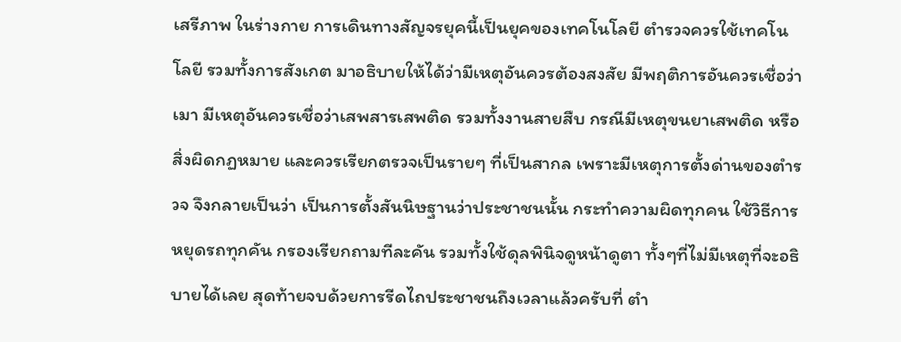เสรีภาพ ในร่างกาย การเดินทางสัญจรยุคนี้เป็นยุคของเทคโนโลยี ตำรวจควรใช้เทคโนโลยี รวมทั้งการสังเกต มาอธิบายให้ได้ว่ามีเหตุอันควรต้องสงสัย มีพฤติการอันควรเชื่อว่าเมา มีเหตุอันควรเชื่อว่าเสพสารเสพติด รวมทั้งงานสายสืบ กรณีมีเหตุขนยาเสพติด หรือสิ่งผิดกฏหมาย และควรเรียกตรวจเป็นรายๆ ที่เป็นสากล เพราะมีเหตุการตั้งด่านของตำรวจ จึงกลายเป็นว่า เป็นการตั้งสันนิษฐานว่าประชาชนนั้น กระทำความผิดทุกคน ใช้วิธีการหยุดรถทุกคัน กรองเรียกถามทีละคัน รวมทั้งใช้ดุลพินิจดูหน้าดูตา ทั้งๆที่ไม่มีเหตุที่จะอธิบายได้เลย สุดท้ายจบด้วยการรีดไถประชาชนถึงเวลาแล้วครับที่ ตำ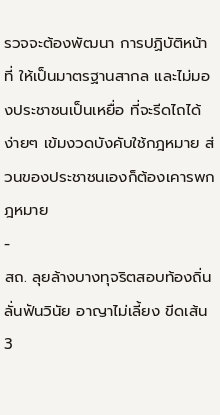รวจจะต้องพัฒนา การปฏิบัติหน้าที่ ให้เป็นมาตรฐานสากล และไม่มองประชาชนเป็นเหยื่อ ที่จะรีดไถได้ง่ายๆ เข้มงวดบังคับใช้กฎหมาย ส่วนของประชาชนเองก็ต้องเคารพกฎหมาย
-
สถ. ลุยล้างบางทุจริตสอบท้องถิ่น ลั่นฟันวินัย อาญาไม่เลี้ยง ขีดเส้น 3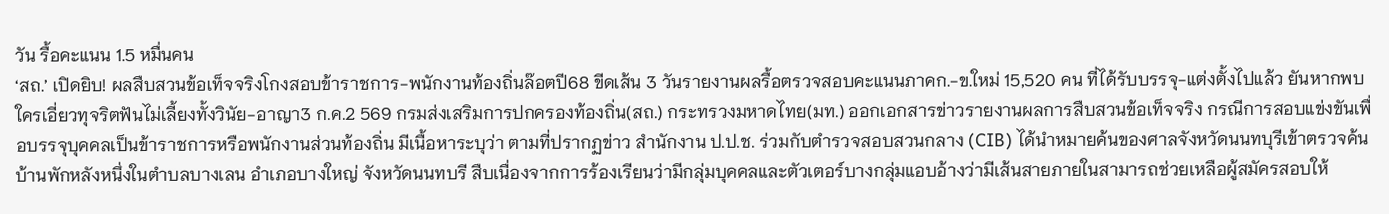วัน รื้อคะแนน 1.5 หมื่นคน
‘สถ.’ เปิดยิบ! ผลสืบสวนข้อเท็จจริงโกงสอบข้าราชการ-พนักงานท้องถิ่นล๊อตปี68 ขีดเส้น 3 วันรายงานผลรื้อตรวจสอบคะแนนภาคก.-ข.ใหม่ 15,520 คน ที่ได้รับบรรจุ-แต่งตั้งไปแล้ว ยันหากพบใครเอี่ยวทุจริตฟันไม่เลี้ยงทั้งวินัย-อาญา3 ก.ค.2 569 กรมส่งเสริมการปกครองท้องถิ่น(สถ.) กระทรวงมหาดไทย(มท.) ออกเอกสารข่าวรายงานผลการสืบสวนข้อเท็จจริง กรณีการสอบแข่งขันเพื่อบรรจุบุคคลเป็นข้าราชการหรือพนักงานส่วนท้องถิ่น มีเนื้อหาระบุว่า ตามที่ปรากฏข่าว สำนักงาน ป.ป.ช. ร่วมกับตำรวจสอบสวนกลาง (CIB) ได้นำหมายค้นของศาลจังหวัดนนทบุรีเข้าตรวจค้นบ้านพักหลังหนึ่งในตำบลบางเลน อำเภอบางใหญ่ จังหวัดนนทบรี สืบเนื่องจากการร้องเรียนว่ามีกลุ่มบุคคลและตัวเตอร์บางกลุ่มแอบอ้างว่ามีเส้นสายภายในสามารถช่วยเหลือผู้สมัครสอบให้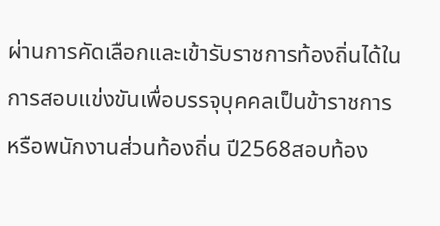ผ่านการคัดเลือกและเข้ารับราชการท้องถิ่นได้ในการสอบแข่งขันเพื่อบรรจุบุคคลเป็นข้าราชการหรือพนักงานส่วนท้องถิ่น ปี2568สอบท้อง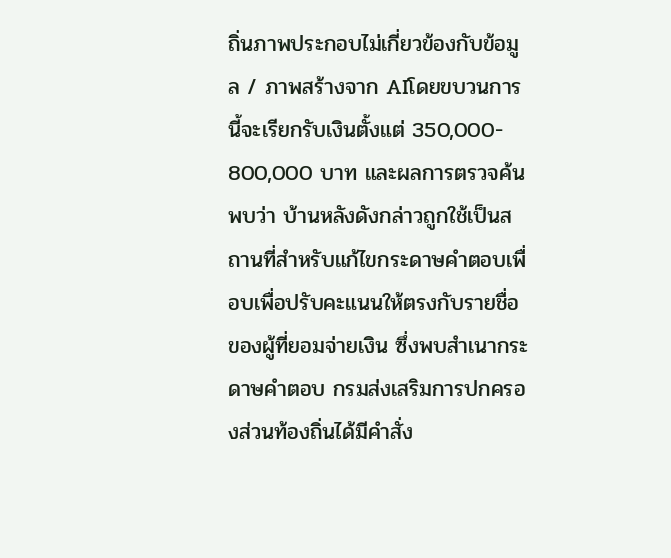ถิ่นภาพประกอบไม่เกี่ยวข้องกับข้อมูล / ภาพสร้างจาก AIโดยขบวนการนี้จะเรียกรับเงินตั้งแต่ 350,000- 800,000 บาท และผลการตรวจค้นพบว่า บ้านหลังดังกล่าวถูกใช้เป็นสถานที่สำหรับแก้ไขกระดาษคำตอบเพื่อบเพื่อปรับคะแนนให้ตรงกับรายชื่อของผู้ที่ยอมจ่ายเงิน ซึ่งพบสำเนากระดาษคำตอบ กรมส่งเสริมการปกครองส่วนท้องถิ่นได้มีคำสั่ง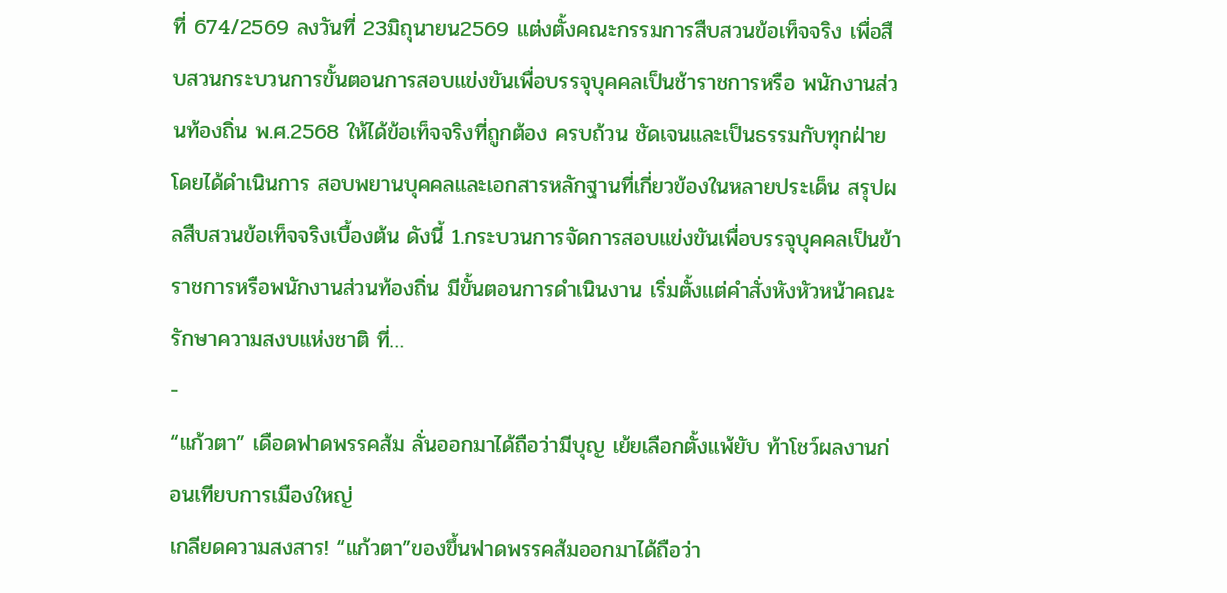ที่ 674/2569 ลงวันที่ 23มิถุนายน2569 แต่งตั้งคณะกรรมการสืบสวนข้อเท็จจริง เพื่อสืบสวนกระบวนการขั้นตอนการสอบแข่งขันเพื่อบรรจุบุคคลเป็นช้าราชการหรือ พนักงานส่วนท้องถิ่น พ.ศ.2568 ให้ได้ข้อเท็จจริงที่ถูกต้อง ครบถ้วน ชัดเจนและเป็นธรรมกับทุกฝ่ายโดยได้ดำเนินการ สอบพยานบุคคลและเอกสารหลักฐานที่เกี่ยวข้องในหลายประเด็น สรุปผลสืบสวนข้อเท็จจริงเบื้องต้น ดังนี้ 1.กระบวนการจัดการสอบแข่งขันเพื่อบรรจุบุคคลเป็นข้าราชการหรือพนักงานส่วนท้องถิ่น มีขั้นตอนการดำเนินงาน เริ่มตั้งแต่คำสั่งหังหัวหน้าคณะรักษาความสงบแห่งชาติ ที่…
-
“แก้วตา” เดือดฟาดพรรคส้ม ลั่นออกมาได้ถือว่ามีบุญ เย้ยเลือกตั้งแพ้ยับ ท้าโชว์ผลงานก่อนเทียบการเมืองใหญ่
เกลียดความสงสาร! “แก้วตา”ของขึ้นฟาดพรรคส้มออกมาได้ถือว่า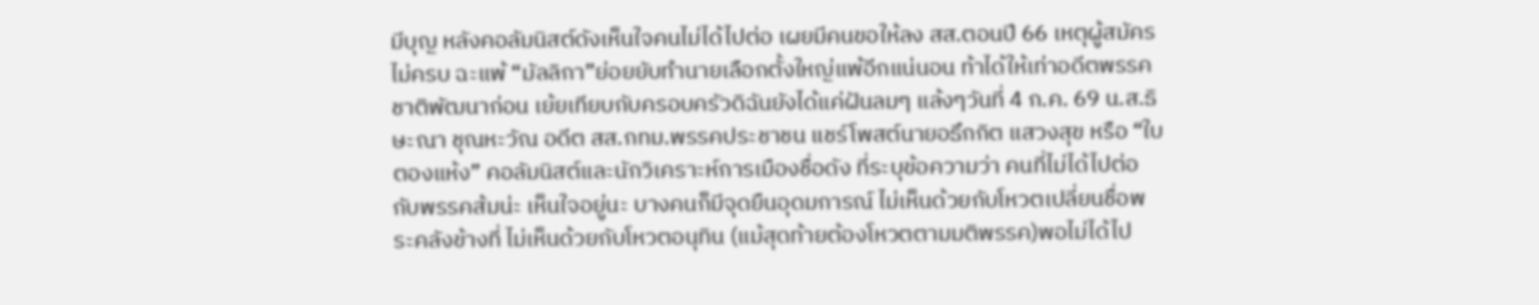มีบุญ หลังคอลัมนิสต์ดังเห็นใจคนไม่ได้ไปต่อ เผยมีคนขอให้ลง สส.ตอนปี 66 เหตุผู้สมัครไม่ครบ ฉะแพ้ “มัลลิกา”ย่อยยับทำนายเลือกตั้งใหญ่แพ้อีกแน่นอน ท้าได้ให้เท่าอดีตพรรคชาติพัฒนาก่อน เย้ยเทียบกับครอบครัวดิฉันยังได้แค่ฝันลมๆ แล้งๆวันที่ 4 ก.ค. 69 น.ส.ธิษะณา ชุณหะวัณ อดีต สส.กทม.พรรคประชาชน แชร์โพสต์นายอธึกกิต แสวงสุข หรือ “ใบตองแห้ง” คอลัมนิสต์และนักวิเคราะห์การเมืองชื่อดัง ที่ระบุข้อความว่า คนที่ไม่ได้ไปต่อกับพรรคส้มน่ะ เห็นใจอยู่นะ บางคนก็มีจุดยืนอุดมการณ์ ไม่เห็นด้วยกับโหวตเปลี่ยนชื่อพระคลังข้างที่ ไม่เห็นด้วยกับโหวตอนุทิน (แม้สุดท้ายต้องโหวตตามมติพรรค)พอไม่ได้ไป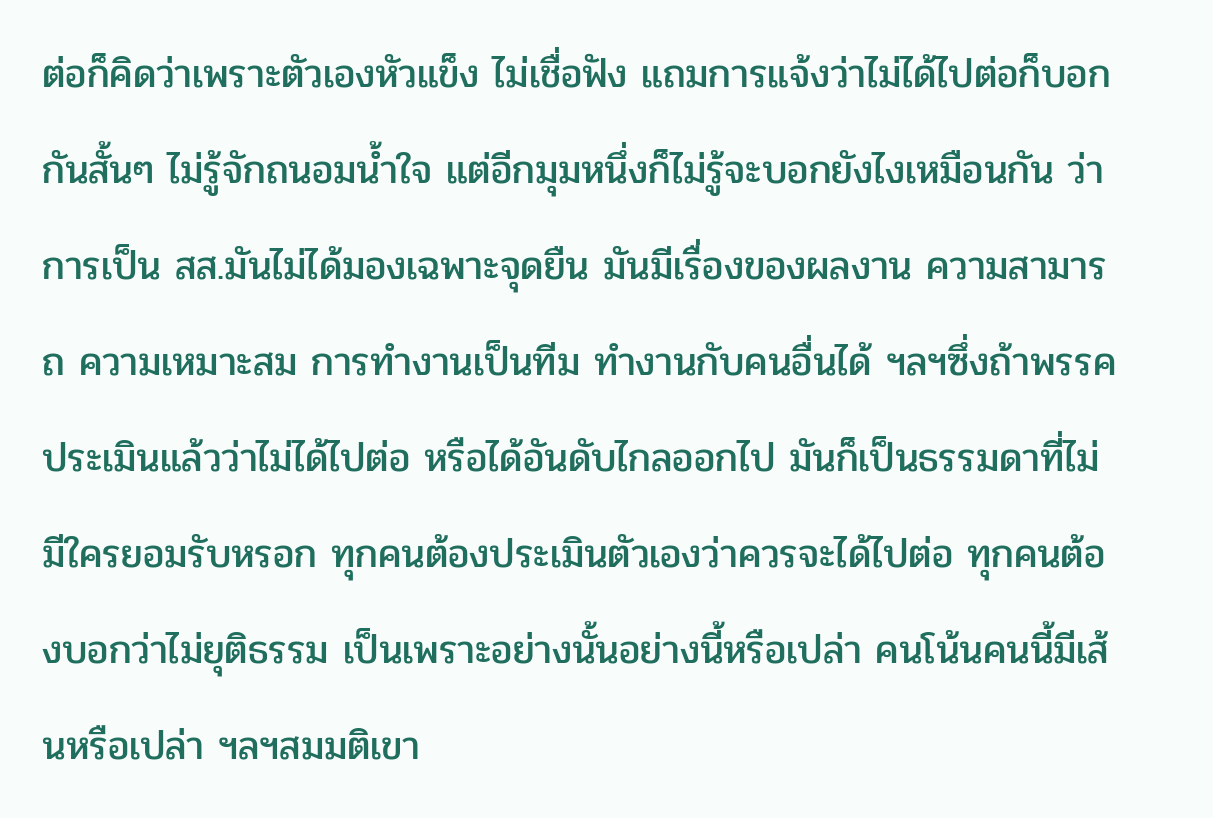ต่อก็คิดว่าเพราะตัวเองหัวแข็ง ไม่เชื่อฟัง แถมการแจ้งว่าไม่ได้ไปต่อก็บอกกันสั้นๆ ไม่รู้จักถนอมน้ำใจ แต่อีกมุมหนึ่งก็ไม่รู้จะบอกยังไงเหมือนกัน ว่าการเป็น สส.มันไม่ได้มองเฉพาะจุดยืน มันมีเรื่องของผลงาน ความสามารถ ความเหมาะสม การทำงานเป็นทีม ทำงานกับคนอื่นได้ ฯลฯซึ่งถ้าพรรคประเมินแล้วว่าไม่ได้ไปต่อ หรือได้อันดับไกลออกไป มันก็เป็นธรรมดาที่ไม่มีใครยอมรับหรอก ทุกคนต้องประเมินตัวเองว่าควรจะได้ไปต่อ ทุกคนต้องบอกว่าไม่ยุติธรรม เป็นเพราะอย่างนั้นอย่างนี้หรือเปล่า คนโน้นคนนี้มีเส้นหรือเปล่า ฯลฯสมมติเขา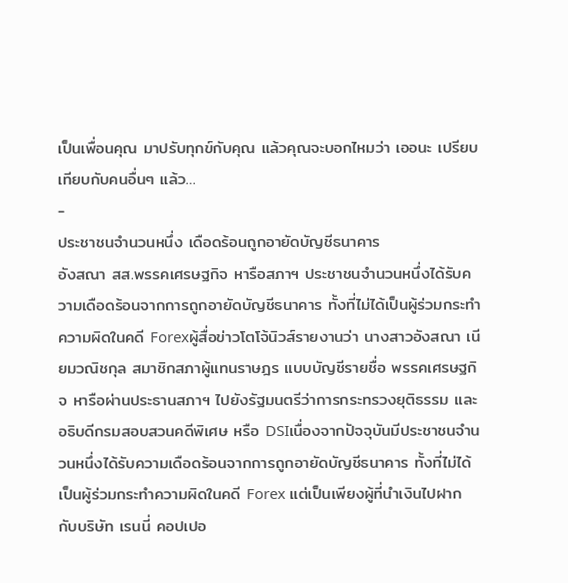เป็นเพื่อนคุณ มาปรับทุกข์กับคุณ แล้วคุณจะบอกไหมว่า เออนะ เปรียบเทียบกับคนอื่นๆ แล้ว…
-
ประชาชนจำนวนหนึ่ง เดือดร้อนถูกอายัดบัญชีธนาคาร
อังสณา สส.พรรคเศรษฐกิจ หารือสภาฯ ประชาชนจำนวนหนึ่งได้รับความเดือดร้อนจากการถูกอายัดบัญชีธนาคาร ทั้งที่ไม่ได้เป็นผู้ร่วมกระทำความผิดในคดี Forexผู้สื่อข่าวโตโจ้นิวส์รายงานว่า นางสาวอังสณา เนียมวณิชกุล สมาชิกสภาผู้แทนราษฎร แบบบัญชีรายชื่อ พรรคเศรษฐกิจ หารือผ่านประธานสภาฯ ไปยังรัฐมนตรีว่าการกระทรวงยุติธรรม และอธิบดีกรมสอบสวนคดีพิเศษ หรือ DSIเนื่องจากปัจจุบันมีประชาชนจำนวนหนึ่งได้รับความเดือดร้อนจากการถูกอายัดบัญชีธนาคาร ทั้งที่ไม่ได้เป็นผู้ร่วมกระทำความผิดในคดี Forex แต่เป็นเพียงผู้ที่นำเงินไปฝากกับบริษัท เรนนี่ คอปเปอ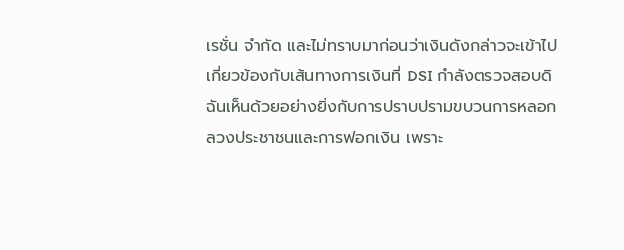เรชั่น จำกัด และไม่ทราบมาก่อนว่าเงินดังกล่าวจะเข้าไปเกี่ยวข้องกับเส้นทางการเงินที่ DSI กำลังตรวจสอบดิฉันเห็นด้วยอย่างยิ่งกับการปราบปรามขบวนการหลอกลวงประชาชนและการฟอกเงิน เพราะ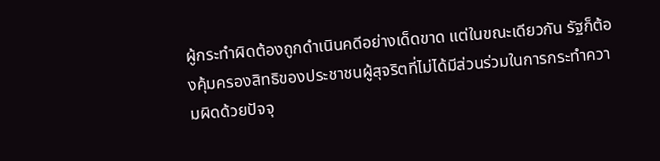ผู้กระทำผิดต้องถูกดำเนินคดีอย่างเด็ดขาด แต่ในขณะเดียวกัน รัฐก็ต้องคุ้มครองสิทธิของประชาชนผู้สุจริตที่ไม่ได้มีส่วนร่วมในการกระทำความผิดด้วยปัจจุ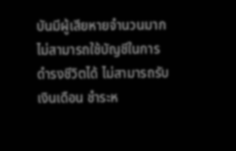บันมีผู้เสียหายจำนวนมากไม่สามารถใช้บัญชีในการดำรงชีวิตได้ ไม่สามารถรับเงินเดือน ชำระห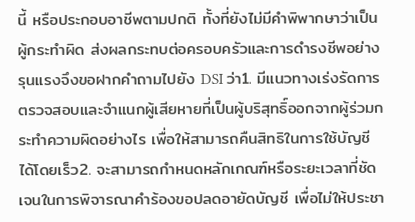นี้ หรือประกอบอาชีพตามปกติ ทั้งที่ยังไม่มีคำพิพากษาว่าเป็นผู้กระทำผิด ส่งผลกระทบต่อครอบครัวและการดำรงชีพอย่างรุนแรงจึงขอฝากคำถามไปยัง DSI ว่า1. มีแนวทางเร่งรัดการตรวจสอบและจำแนกผู้เสียหายที่เป็นผู้บริสุทธิ์ออกจากผู้ร่วมกระทำความผิดอย่างไร เพื่อให้สามารถคืนสิทธิในการใช้บัญชีได้โดยเร็ว2. จะสามารถกำหนดหลักเกณฑ์หรือระยะเวลาที่ชัดเจนในการพิจารณาคำร้องขอปลดอายัดบัญชี เพื่อไม่ให้ประชา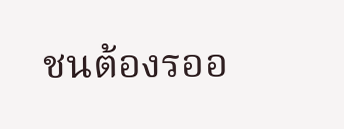ชนต้องรออ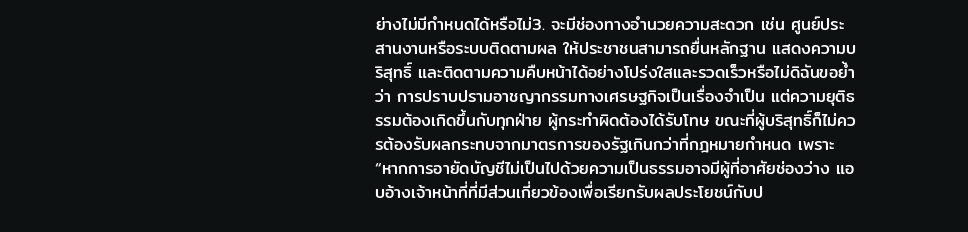ย่างไม่มีกำหนดได้หรือไม่3. จะมีช่องทางอำนวยความสะดวก เช่น ศูนย์ประสานงานหรือระบบติดตามผล ให้ประชาชนสามารถยื่นหลักฐาน แสดงความบริสุทธิ์ และติดตามความคืบหน้าได้อย่างโปร่งใสและรวดเร็วหรือไม่ดิฉันขอย้ำว่า การปราบปรามอาชญากรรมทางเศรษฐกิจเป็นเรื่องจำเป็น แต่ความยุติธรรมต้องเกิดขึ้นกับทุกฝ่าย ผู้กระทำผิดต้องได้รับโทษ ขณะที่ผู้บริสุทธิ์ก็ไม่ควรต้องรับผลกระทบจากมาตรการของรัฐเกินกว่าที่กฎหมายกำหนด เพราะ “หากการอายัดบัญชีไม่เป็นไปด้วยความเป็นธรรมอาจมีผู้ที่อาศัยช่องว่าง แอบอ้างเจ้าหน้าที่ที่มีส่วนเกี่ยวข้องเพื่อเรียกรับผลประโยชน์กับป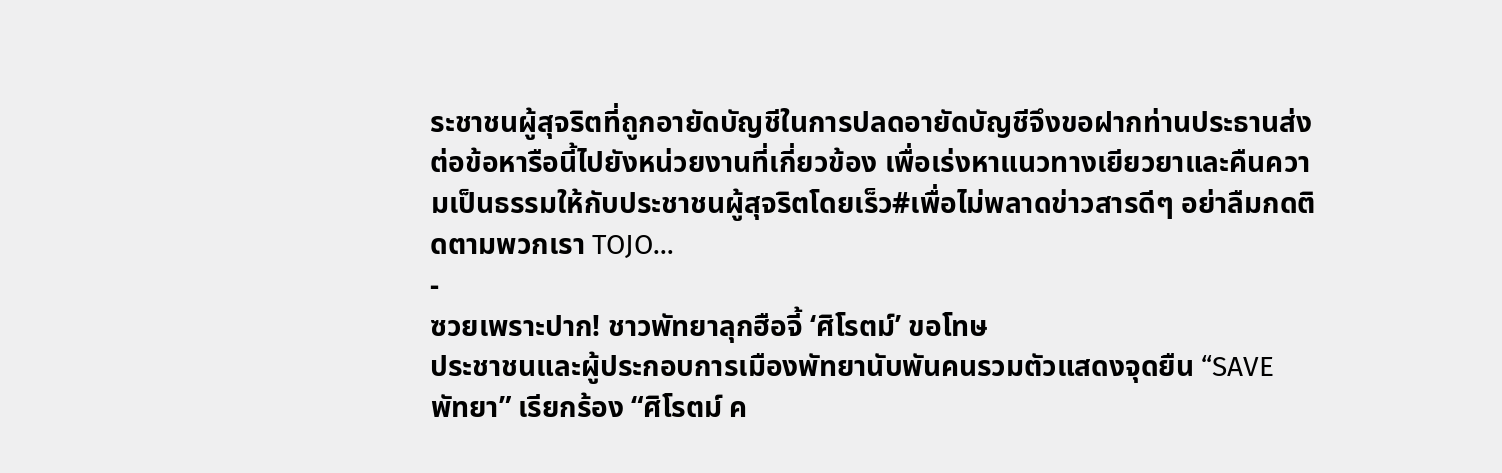ระชาชนผู้สุจริตที่ถูกอายัดบัญชีในการปลดอายัดบัญชีจึงขอฝากท่านประธานส่งต่อข้อหารือนี้ไปยังหน่วยงานที่เกี่ยวข้อง เพื่อเร่งหาแนวทางเยียวยาและคืนความเป็นธรรมให้กับประชาชนผู้สุจริตโดยเร็ว#เพื่อไม่พลาดข่าวสารดีๆ อย่าลืมกดติดตามพวกเรา TOJO…
-
ซวยเพราะปาก! ชาวพัทยาลุกฮือจี้ ‘ศิโรตม์’ ขอโทษ
ประชาชนและผู้ประกอบการเมืองพัทยานับพันคนรวมตัวแสดงจุดยืน “SAVE พัทยา” เรียกร้อง “ศิโรตม์ ค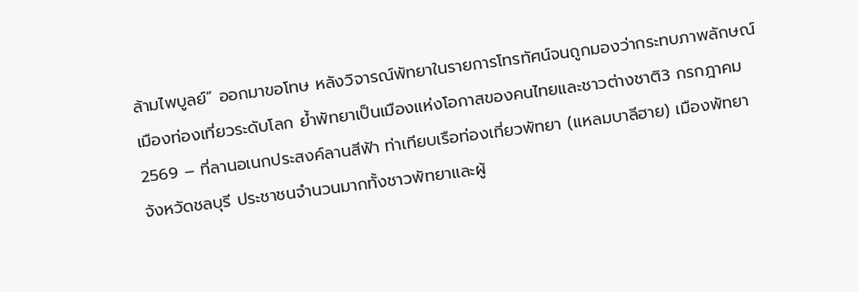ล้ามไพบูลย์” ออกมาขอโทษ หลังวิจารณ์พัทยาในรายการโทรทัศน์จนถูกมองว่ากระทบภาพลักษณ์เมืองท่องเที่ยวระดับโลก ย้ำพัทยาเป็นเมืองแห่งโอกาสของคนไทยและชาวต่างชาติ3 กรกฎาคม 2569 – ที่ลานอเนกประสงค์ลานสีฟ้า ท่าเทียบเรือท่องเที่ยวพัทยา (แหลมบาลีฮาย) เมืองพัทยา จังหวัดชลบุรี ประชาชนจำนวนมากทั้งชาวพัทยาและผู้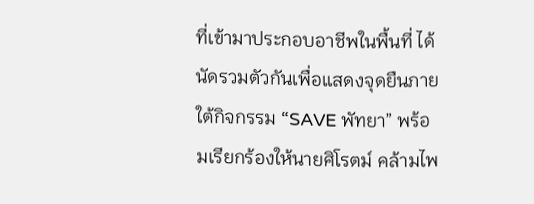ที่เข้ามาประกอบอาชีพในพื้นที่ ได้นัดรวมตัวกันเพื่อแสดงจุดยืนภายใต้กิจกรรม “SAVE พัทยา” พร้อมเรียกร้องให้นายศิโรตม์ คล้ามไพ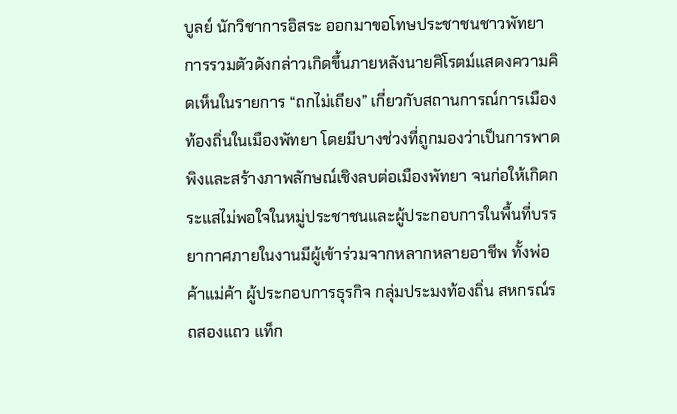บูลย์ นักวิชาการอิสระ ออกมาขอโทษประชาชนชาวพัทยาการรวมตัวดังกล่าวเกิดขึ้นภายหลังนายศิโรตม์แสดงความคิดเห็นในรายการ “ถกไม่เถียง” เกี่ยวกับสถานการณ์การเมืองท้องถิ่นในเมืองพัทยา โดยมีบางช่วงที่ถูกมองว่าเป็นการพาดพิงและสร้างภาพลักษณ์เชิงลบต่อเมืองพัทยา จนก่อให้เกิดกระแสไม่พอใจในหมู่ประชาชนและผู้ประกอบการในพื้นที่บรรยากาศภายในงานมีผู้เข้าร่วมจากหลากหลายอาชีพ ทั้งพ่อค้าแม่ค้า ผู้ประกอบการธุรกิจ กลุ่มประมงท้องถิ่น สหกรณ์รถสองแถว แท็ก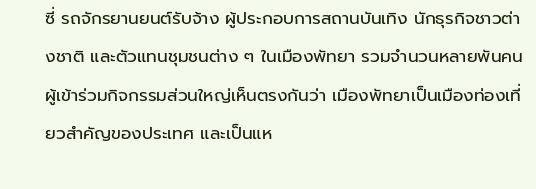ซี่ รถจักรยานยนต์รับจ้าง ผู้ประกอบการสถานบันเทิง นักธุรกิจชาวต่างชาติ และตัวแทนชุมชนต่าง ๆ ในเมืองพัทยา รวมจำนวนหลายพันคนผู้เข้าร่วมกิจกรรมส่วนใหญ่เห็นตรงกันว่า เมืองพัทยาเป็นเมืองท่องเที่ยวสำคัญของประเทศ และเป็นแห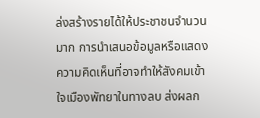ล่งสร้างรายได้ให้ประชาชนจำนวนมาก การนำเสนอข้อมูลหรือแสดงความคิดเห็นที่อาจทำให้สังคมเข้าใจเมืองพัทยาในทางลบ ส่งผลก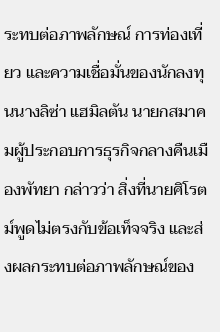ระทบต่อภาพลักษณ์ การท่องเที่ยว และความเชื่อมั่นของนักลงทุนนางลิซ่า แฮมิลตัน นายกสมาคมผู้ประกอบการธุรกิจกลางคืนเมืองพัทยา กล่าวว่า สิ่งที่นายศิโรตม์พูดไม่ตรงกับข้อเท็จจริง และส่งผลกระทบต่อภาพลักษณ์ของ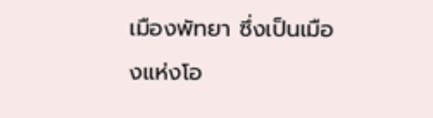เมืองพัทยา ซึ่งเป็นเมืองแห่งโอ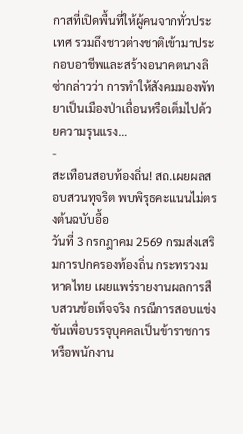กาสที่เปิดพื้นที่ให้ผู้คนจากทั่วประเทศ รวมถึงชาวต่างชาติเข้ามาประกอบอาชีพและสร้างอนาคตนางลิซ่ากล่าวว่า การทำให้สังคมมองพัทยาเป็นเมืองป่าเถื่อนหรือเต็มไปด้วยความรุนแรง…
-
สะเทือนสอบท้องถิ่น! สถ.เผยผลสอบสวนทุจริต พบพิรุธคะแนนไม่ตรงต้นฉบับอื้อ
วันที่ 3 กรกฎาคม 2569 กรมส่งเสริมการปกครองท้องถิ่น กระทรวงมหาดไทย เผยแพร่รายงานผลการสืบสวนข้อเท็จจริง กรณีการสอบแข่งขันเพื่อบรรจุบุคคลเป็นข้าราชการหรือพนักงาน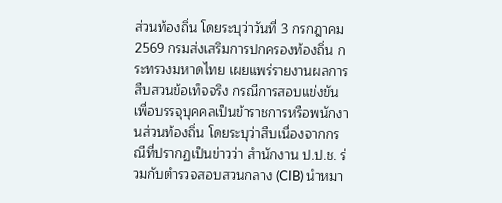ส่วนท้องถิ่น โดยระบุว่าวันที่ 3 กรกฎาคม 2569 กรมส่งเสริมการปกครองท้องถิ่น กระทรวงมหาดไทย เผยแพร่รายงานผลการสืบสวนข้อเท็จจริง กรณีการสอบแข่งขันเพื่อบรรจุบุคคลเป็นข้าราชการหรือพนักงานส่วนท้องถิ่น โดยระบุว่าสืบเนื่องจากกรณีที่ปรากฏเป็นข่าวว่า สำนักงาน ป.ป.ช. ร่วมกับตำรวจสอบสวนกลาง (CIB) นำหมา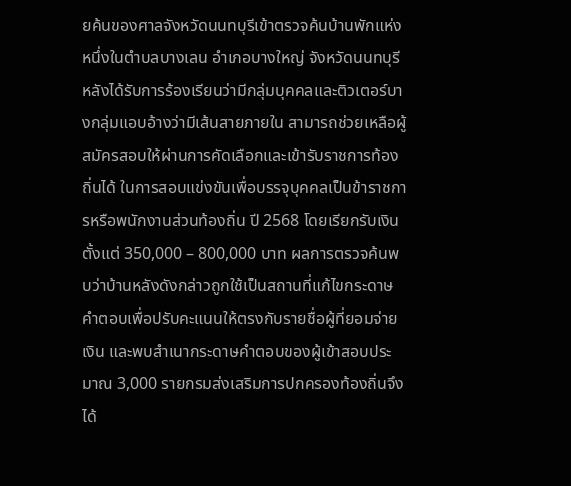ยค้นของศาลจังหวัดนนทบุรีเข้าตรวจค้นบ้านพักแห่งหนึ่งในตำบลบางเลน อำเภอบางใหญ่ จังหวัดนนทบุรี หลังได้รับการร้องเรียนว่ามีกลุ่มบุคคลและติวเตอร์บางกลุ่มแอบอ้างว่ามีเส้นสายภายใน สามารถช่วยเหลือผู้สมัครสอบให้ผ่านการคัดเลือกและเข้ารับราชการท้องถิ่นได้ ในการสอบแข่งขันเพื่อบรรจุบุคคลเป็นข้าราชการหรือพนักงานส่วนท้องถิ่น ปี 2568 โดยเรียกรับเงินตั้งแต่ 350,000 – 800,000 บาท ผลการตรวจค้นพบว่าบ้านหลังดังกล่าวถูกใช้เป็นสถานที่แก้ไขกระดาษคำตอบเพื่อปรับคะแนนให้ตรงกับรายชื่อผู้ที่ยอมจ่ายเงิน และพบสำเนากระดาษคำตอบของผู้เข้าสอบประมาณ 3,000 รายกรมส่งเสริมการปกครองท้องถิ่นจึงได้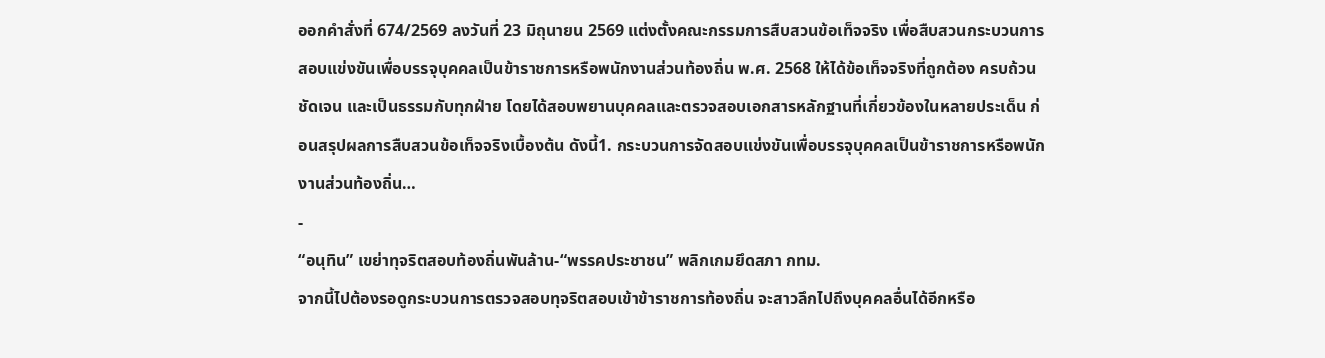ออกคำสั่งที่ 674/2569 ลงวันที่ 23 มิถุนายน 2569 แต่งตั้งคณะกรรมการสืบสวนข้อเท็จจริง เพื่อสืบสวนกระบวนการสอบแข่งขันเพื่อบรรจุบุคคลเป็นข้าราชการหรือพนักงานส่วนท้องถิ่น พ.ศ. 2568 ให้ได้ข้อเท็จจริงที่ถูกต้อง ครบถ้วน ชัดเจน และเป็นธรรมกับทุกฝ่าย โดยได้สอบพยานบุคคลและตรวจสอบเอกสารหลักฐานที่เกี่ยวข้องในหลายประเด็น ก่อนสรุปผลการสืบสวนข้อเท็จจริงเบื้องต้น ดังนี้1. กระบวนการจัดสอบแข่งขันเพื่อบรรจุบุคคลเป็นข้าราชการหรือพนักงานส่วนท้องถิ่น…
-
“อนุทิน” เขย่าทุจริตสอบท้องถิ่นพันล้าน-“พรรคประชาชน” พลิกเกมยึดสภา กทม.
จากนี้ไปต้องรอดูกระบวนการตรวจสอบทุจริตสอบเข้าข้าราชการท้องถิ่น จะสาวลึกไปถึงบุคคลอื่นได้อีกหรือ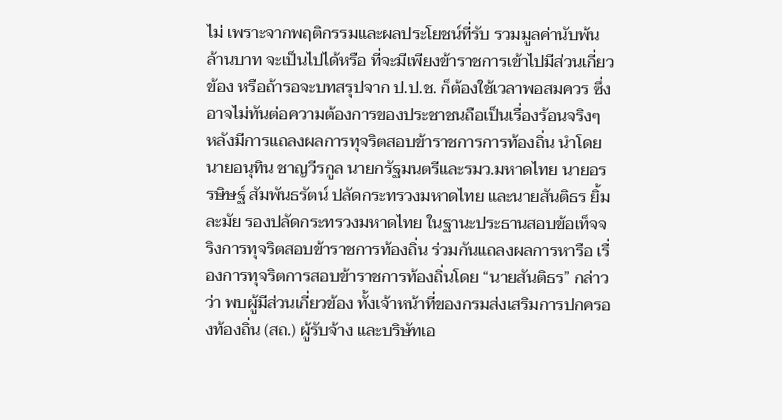ไม่ เพราะจากพฤติกรรมและผลประโยชน์ที่รับ รวมมูลค่านับพ้นล้านบาท จะเป็นไปได้หรือ ที่จะมีเพียงข้าราชการเข้าไปมีส่วนเกี่ยวข้อง หรือถ้ารอจะบทสรุปจาก ป.ป.ช. ก็ต้องใช้เวลาพอสมควร ซึ่งอาจไม่ทันต่อความต้องการของประชาชนถือเป็นเรื่องร้อนจริงๆ หลังมีการแถลงผลการทุจริตสอบข้าราชการการท้องถิ่น นำโดย นายอนุทิน ชาญวีรกูล นายกรัฐมนตรีและรมว.มหาดไทย นายอรรษิษฐ์ สัมพันธรัตน์ ปลัดกระทรวงมหาดไทย และนายสันติธร ยิ้มละมัย รองปลัดกระทรวงมหาดไทย ในฐานะประธานสอบข้อเท็จจริงการทุจริตสอบข้าราชการท้องถิ่น ร่วมกันแถลงผลการหารือ เรื่องการทุจริตการสอบข้าราชการท้องถิ่นโดย “นายสันติธร” กล่าวว่า พบผู้มีส่วนเกี่ยวข้อง ทั้งเจ้าหน้าที่ของกรมส่งเสริมการปกครองท้องถิ่น (สถ.) ผู้รับจ้าง และบริษัทเอ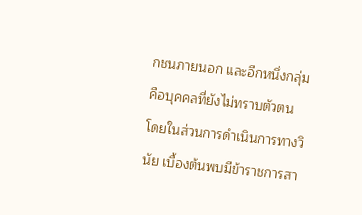กชนภายนอก และอีกหนึ่งกลุ่มคือบุคคลที่ยังไม่ทราบตัวตน โดยในส่วนการดำเนินการทางวินัย เบื้องต้นพบมีข้าราชการสา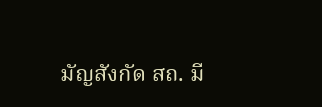มัญสังกัด สถ. มี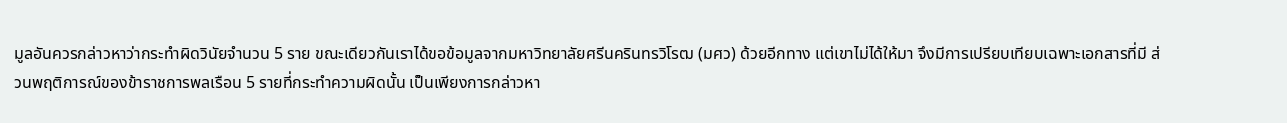มูลอันควรกล่าวหาว่ากระทำผิดวินัยจำนวน 5 ราย ขณะเดียวกันเราได้ขอข้อมูลจากมหาวิทยาลัยศรีนครินทรวิโรฒ (มศว) ด้วยอีกทาง แต่เขาไม่ได้ให้มา จึงมีการเปรียบเทียบเฉพาะเอกสารที่มี ส่วนพฤติการณ์ของข้าราชการพลเรือน 5 รายที่กระทำความผิดนั้น เป็นเพียงการกล่าวหา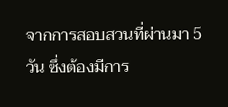จากการสอบสวนที่ผ่านมา 5 วัน ซึ่งต้องมีการ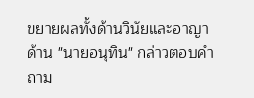ขยายผลทั้งด้านวินัยและอาญาด้าน "นายอนุทิน" กล่าวตอบคำถาม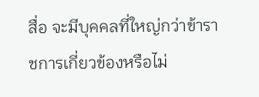สื่อ จะมีบุคคลที่ใหญ่กว่าข้าราชการเกี่ยวข้องหรือไม่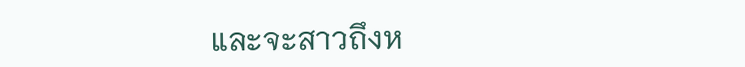และจะสาวถึงห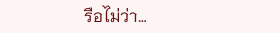รือไม่ว่า…